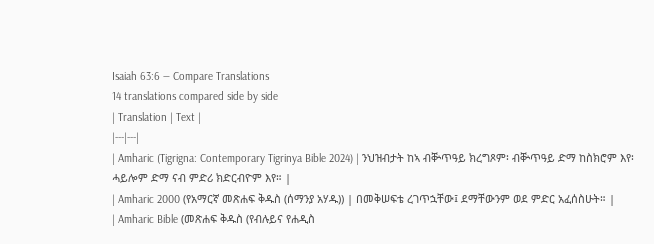Isaiah 63:6 — Compare Translations
14 translations compared side by side
| Translation | Text |
|---|---|
| Amharic (Tigrigna: Contemporary Tigrinya Bible 2024) | ንህዝብታት ከኣ ብቝጥዓይ ክረግጾም፡ ብቝጥዓይ ድማ ከስክሮም እየ፡ ሓይሎም ድማ ናብ ምድሪ ክድርብዮም እየ። |
| Amharic 2000 (የአማርኛ መጽሐፍ ቅዱስ (ሰማንያ አሃዱ)) | በመቅሠፍቴ ረገጥኋቸው፤ ደማቸውንም ወደ ምድር አፈሰስሁት። |
| Amharic Bible (መጽሐፍ ቅዱስ (የብሉይና የሐዲስ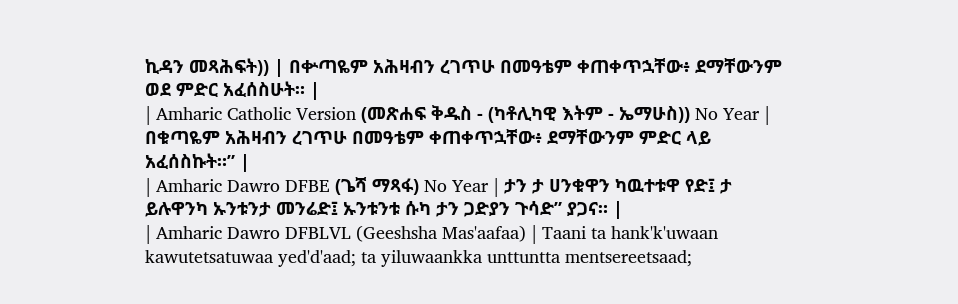ኪዳን መጻሕፍት)) | በቍጣዬም አሕዛብን ረገጥሁ በመዓቴም ቀጠቀጥኋቸው፥ ደማቸውንም ወደ ምድር አፈሰስሁት። |
| Amharic Catholic Version (መጽሐፍ ቅዱስ - (ካቶሊካዊ እትም - ኤማሁስ)) No Year | በቁጣዬም አሕዛብን ረገጥሁ በመዓቴም ቀጠቀጥኋቸው፥ ደማቸውንም ምድር ላይ አፈሰስኩት።” |
| Amharic Dawro DFBE (ጌሻ ማጻፋ) No Year | ታን ታ ሀንቁዋን ካዉተቱዋ የድ፤ ታ ይሉዋንካ ኡንቱንታ መንሬድ፤ ኡንቱንቱ ሱካ ታን ጋድያን ጉሳድ” ያጋና። |
| Amharic Dawro DFBLVL (Geeshsha Mas'aafaa) | Taani ta hank'k'uwaan kawutetsatuwaa yed'd'aad; ta yiluwaankka unttuntta mentsereetsaad;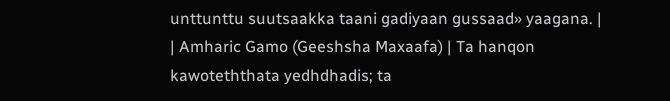unttunttu suutsaakka taani gadiyaan gussaad» yaagana. |
| Amharic Gamo (Geeshsha Maxaafa) | Ta hanqon kawoteththata yedhdhadis; ta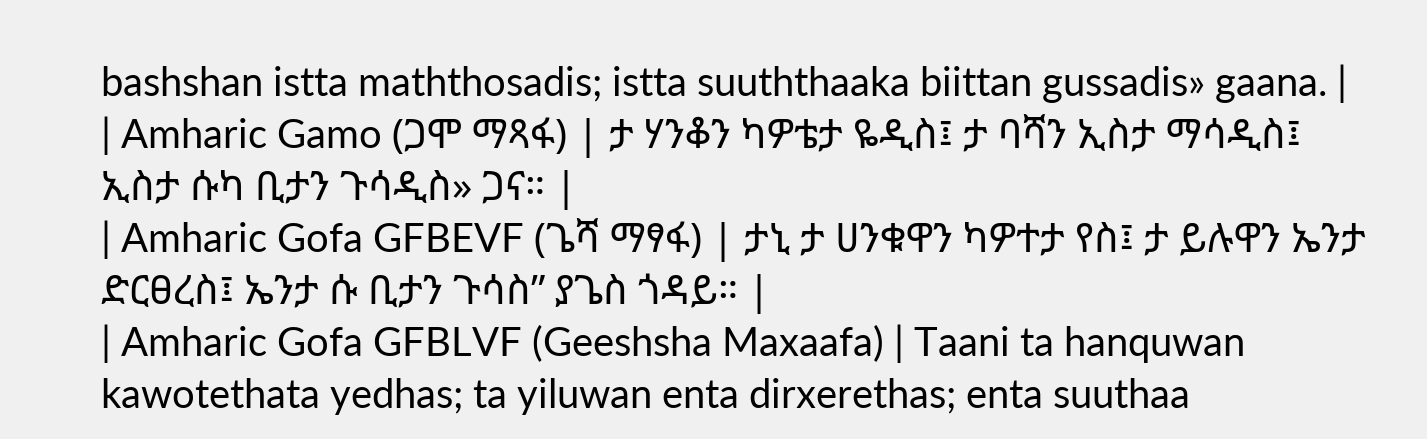bashshan istta maththosadis; istta suuththaaka biittan gussadis» gaana. |
| Amharic Gamo (ጋሞ ማጻፋ) | ታ ሃንቆን ካዎቴታ ዬዲስ፤ ታ ባሻን ኢስታ ማሳዲስ፤ ኢስታ ሱካ ቢታን ጉሳዲስ» ጋና። |
| Amharic Gofa GFBEVF (ጌሻ ማፃፋ) | ታኒ ታ ሀንቁዋን ካዎተታ የስ፤ ታ ይሉዋን ኤንታ ድርፀረስ፤ ኤንታ ሱ ቢታን ጉሳስ” ያጌስ ጎዳይ። |
| Amharic Gofa GFBLVF (Geeshsha Maxaafa) | Taani ta hanquwan kawotethata yedhas; ta yiluwan enta dirxerethas; enta suuthaa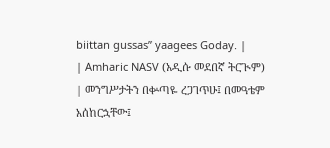biittan gussas” yaagees Goday. |
| Amharic NASV (አዲሱ መደበኛ ትርጒም) | መንግሥታትን በቍጣዬ ረጋገጥሁ፤ በመዓቴም አሰከርኋቸው፤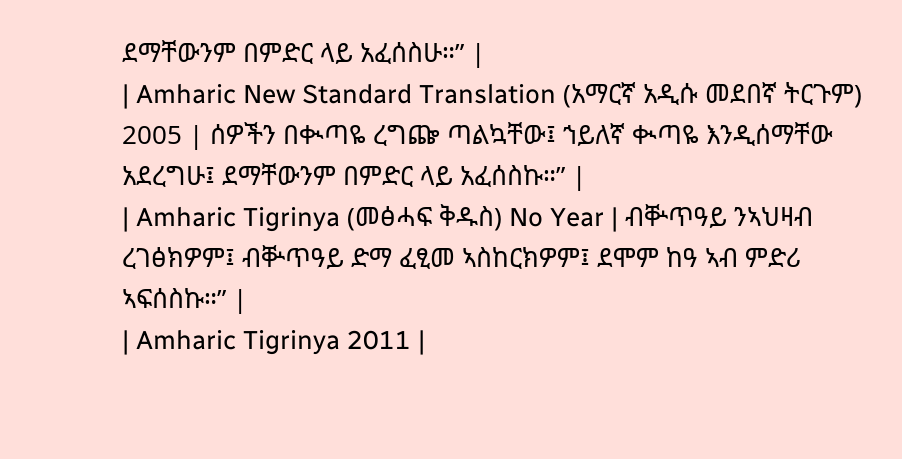ደማቸውንም በምድር ላይ አፈሰስሁ።” |
| Amharic New Standard Translation (አማርኛ አዲሱ መደበኛ ትርጉም) 2005 | ሰዎችን በቊጣዬ ረግጬ ጣልኳቸው፤ ኀይለኛ ቊጣዬ እንዲሰማቸው አደረግሁ፤ ደማቸውንም በምድር ላይ አፈሰስኩ።” |
| Amharic Tigrinya (መፅሓፍ ቅዱስ) No Year | ብቝጥዓይ ንኣህዛብ ረገፅክዎም፤ ብቝጥዓይ ድማ ፈፂመ ኣስከርክዎም፤ ደሞም ከዓ ኣብ ምድሪ ኣፍሰስኩ።” |
| Amharic Tigrinya 2011 |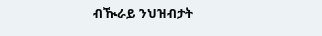ብዂራይ ንህዝብታት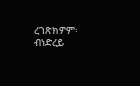ረገጽክዎም፡ ብነድረይ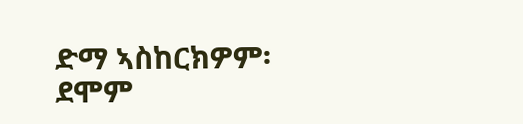ድማ ኣስከርክዎም፡ ደሞም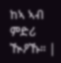ከኣ ኣብ ምድሪ ዂዖኹ። |